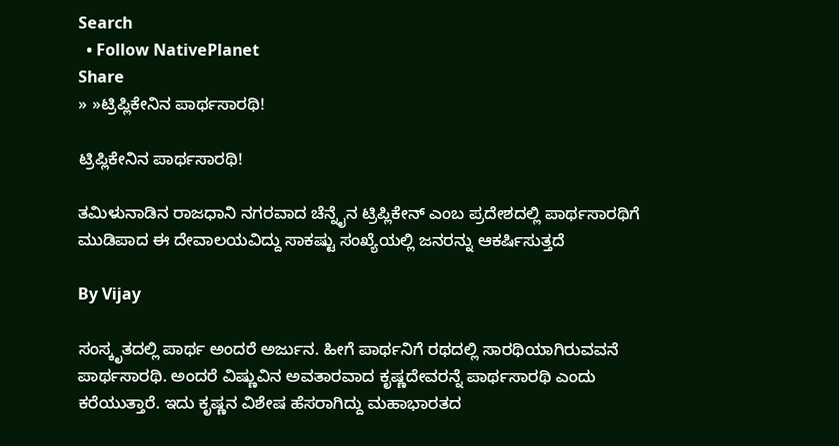Search
  • Follow NativePlanet
Share
» »ಟ್ರಿಪ್ಲಿಕೇನಿನ ಪಾರ್ಥಸಾರಥಿ!

ಟ್ರಿಪ್ಲಿಕೇನಿನ ಪಾರ್ಥಸಾರಥಿ!

ತಮಿಳುನಾಡಿನ ರಾಜಧಾನಿ ನಗರವಾದ ಚೆನ್ನೈನ ಟ್ರಿಪ್ಲಿಕೇನ್ ಎಂಬ ಪ್ರದೇಶದಲ್ಲಿ ಪಾರ್ಥಸಾರಥಿಗೆ ಮುಡಿಪಾದ ಈ ದೇವಾಲಯವಿದ್ದು ಸಾಕಷ್ಟು ಸಂಖ್ಯೆಯಲ್ಲಿ ಜನರನ್ನು ಆಕರ್ಷಿಸುತ್ತದೆ

By Vijay

ಸಂಸ್ಕೃತದಲ್ಲಿ ಪಾರ್ಥ ಅಂದರೆ ಅರ್ಜುನ. ಹೀಗೆ ಪಾರ್ಥನಿಗೆ ರಥದಲ್ಲಿ ಸಾರಥಿಯಾಗಿರುವವನೆ ಪಾರ್ಥಸಾರಥಿ. ಅಂದರೆ ವಿಷ್ಣುವಿನ ಅವತಾರವಾದ ಕೃಷ್ಣದೇವರನ್ನೆ ಪಾರ್ಥಸಾರಥಿ ಎಂದು ಕರೆಯುತ್ತಾರೆ. ಇದು ಕೃಷ್ಣನ ವಿಶೇಷ ಹೆಸರಾಗಿದ್ದು ಮಹಾಭಾರತದ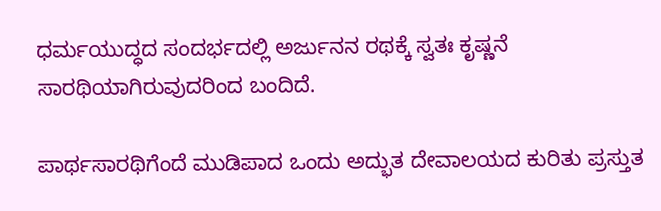ಧರ್ಮಯುದ್ಧದ ಸಂದರ್ಭದಲ್ಲಿ ಅರ್ಜುನನ ರಥಕ್ಕೆ ಸ್ವತಃ ಕೃಷ್ಣನೆ ಸಾರಥಿಯಾಗಿರುವುದರಿಂದ ಬಂದಿದೆ.

ಪಾರ್ಥಸಾರಥಿಗೆಂದೆ ಮುಡಿಪಾದ ಒಂದು ಅದ್ಭುತ ದೇವಾಲಯದ ಕುರಿತು ಪ್ರಸ್ತುತ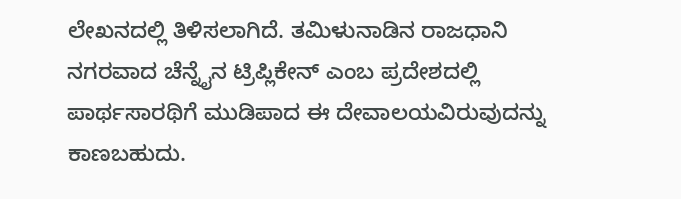ಲೇಖನದಲ್ಲಿ ತಿಳಿಸಲಾಗಿದೆ. ತಮಿಳುನಾಡಿನ ರಾಜಧಾನಿ ನಗರವಾದ ಚೆನ್ನೈನ ಟ್ರಿಪ್ಲಿಕೇನ್ ಎಂಬ ಪ್ರದೇಶದಲ್ಲಿ ಪಾರ್ಥಸಾರಥಿಗೆ ಮುಡಿಪಾದ ಈ ದೇವಾಲಯವಿರುವುದನ್ನು ಕಾಣಬಹುದು.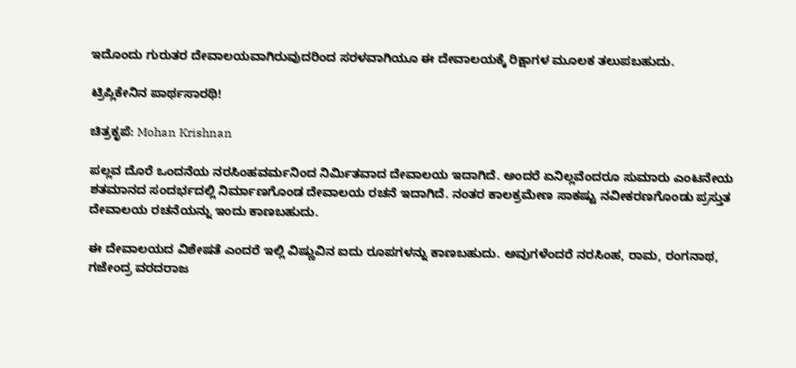ಇದೊಂದು ಗುರುತರ ದೇವಾಲಯವಾಗಿರುವುದರಿಂದ ಸರಳವಾಗಿಯೂ ಈ ದೇವಾಲಯಕ್ಕೆ ರಿಕ್ಷಾಗಳ ಮೂಲಕ ತಲುಪಬಹುದು.

ಟ್ರಿಪ್ಲಿಕೇನಿನ ಪಾರ್ಥಸಾರಥಿ!

ಚಿತ್ರಕೃಪೆ: Mohan Krishnan

ಪಲ್ಲವ ದೊರೆ ಒಂದನೆಯ ನರಸಿಂಹವರ್ಮನಿಂದ ನಿರ್ಮಿತವಾದ ದೇವಾಲಯ ಇದಾಗಿದೆ. ಅಂದರೆ ಏನಿಲ್ಲವೆಂದರೂ ಸುಮಾರು ಎಂಟನೇಯ ಶತಮಾನದ ಸಂದರ್ಭದಲ್ಲಿ ನಿರ್ಮಾಣಗೊಂಡ ದೇವಾಲಯ ರಚನೆ ಇದಾಗಿದೆ. ನಂತರ ಕಾಲಕ್ರಮೇಣ ಸಾಕಷ್ಟು ನವೀಕರಣಗೊಂಡು ಪ್ರಸ್ತುತ ದೇವಾಲಯ ರಚನೆಯನ್ನು ಇಂದು ಕಾಣಬಹುದು.

ಈ ದೇವಾಲಯದ ವಿಶೇಷತೆ ಎಂದರೆ ಇಲ್ಲಿ ವಿಷ್ಣುವಿನ ಐದು ರೂಪಗಳನ್ನು ಕಾಣಬಹುದು. ಅವುಗಳೆಂದರೆ ನರಸಿಂಹ, ರಾಮ, ರಂಗನಾಥ, ಗಜೇಂದ್ರ ವರದರಾಜ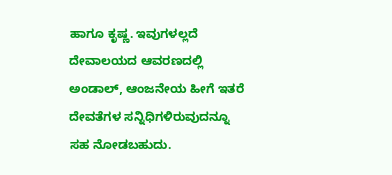ಹಾಗೂ ಕೃಷ್ಣ. ಇವುಗಳಲ್ಲದೆ ದೇವಾಲಯದ ಆವರಣದಲ್ಲಿ ಅಂಡಾಲ್, ಆಂಜನೇಯ ಹೀಗೆ ಇತರೆ ದೇವತೆಗಳ ಸನ್ನಿಧಿಗಳಿರುವುದನ್ನೂ ಸಹ ನೋಡಬಹುದು.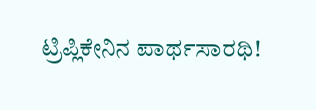ಟ್ರಿಪ್ಲಿಕೇನಿನ ಪಾರ್ಥಸಾರಥಿ!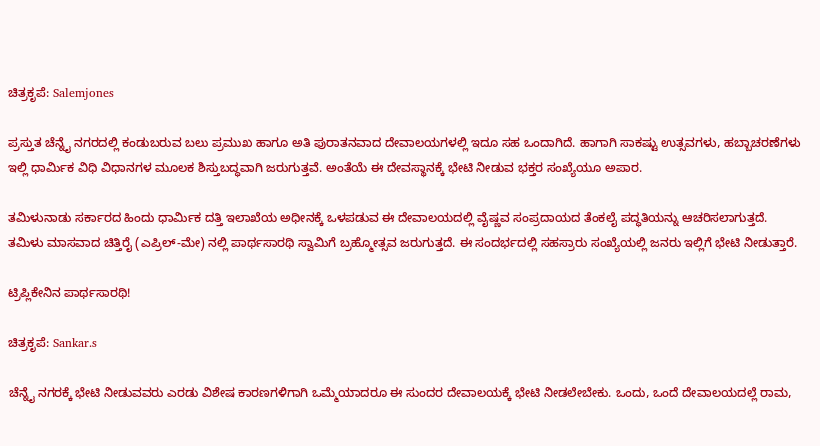ಚಿತ್ರಕೃಪೆ: Salemjones

ಪ್ರಸ್ತುತ ಚೆನ್ನೈ ನಗರದಲ್ಲಿ ಕಂಡುಬರುವ ಬಲು ಪ್ರಮುಖ ಹಾಗೂ ಅತಿ ಪುರಾತನವಾದ ದೇವಾಲಯಗಳಲ್ಲಿ ಇದೂ ಸಹ ಒಂದಾಗಿದೆ. ಹಾಗಾಗಿ ಸಾಕಷ್ಟು ಉತ್ಸವಗಳು, ಹಬ್ಬಾಚರಣೆಗಳು ಇಲ್ಲಿ ಧಾರ್ಮಿಕ ವಿಧಿ ವಿಧಾನಗಳ ಮೂಲಕ ಶಿಸ್ತುಬದ್ಧವಾಗಿ ಜರುಗುತ್ತವೆ. ಅಂತೆಯೆ ಈ ದೇವಸ್ಥಾನಕ್ಕೆ ಭೇಟಿ ನೀಡುವ ಭಕ್ತರ ಸಂಖ್ಯೆಯೂ ಅಪಾರ.

ತಮಿಳುನಾಡು ಸರ್ಕಾರದ ಹಿಂದು ಧಾರ್ಮಿಕ ದತ್ತಿ ಇಲಾಖೆಯ ಅಧೀನಕ್ಕೆ ಒಳಪಡುವ ಈ ದೇವಾಲಯದಲ್ಲಿ ವೈಷ್ಣವ ಸಂಪ್ರದಾಯದ ತೆಂಕಲೈ ಪದ್ಧತಿಯನ್ನು ಆಚರಿಸಲಾಗುತ್ತದೆ. ತಮಿಳು ಮಾಸವಾದ ಚಿತ್ತಿರೈ (ಎಪ್ರಿಲ್-ಮೇ) ನಲ್ಲಿ ಪಾರ್ಥಸಾರಥಿ ಸ್ವಾಮಿಗೆ ಬ್ರಹ್ಮೋತ್ಸವ ಜರುಗುತ್ತದೆ. ಈ ಸಂದರ್ಭದಲ್ಲಿ ಸಹಸ್ರಾರು ಸಂಖ್ಯೆಯಲ್ಲಿ ಜನರು ಇಲ್ಲಿಗೆ ಭೇಟಿ ನೀಡುತ್ತಾರೆ.

ಟ್ರಿಪ್ಲಿಕೇನಿನ ಪಾರ್ಥಸಾರಥಿ!

ಚಿತ್ರಕೃಪೆ: Sankar.s

ಚೆನ್ನೈ ನಗರಕ್ಕೆ ಭೇಟಿ ನೀಡುವವರು ಎರಡು ವಿಶೇಷ ಕಾರಣಗಳಿಗಾಗಿ ಒಮ್ಮೆಯಾದರೂ ಈ ಸುಂದರ ದೇವಾಲಯಕ್ಕೆ ಭೇಟಿ ನೀಡಲೇಬೇಕು. ಒಂದು, ಒಂದೆ ದೇವಾಲಯದಲ್ಲೆ ರಾಮ,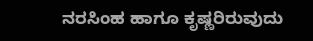ನರಸಿಂಹ ಹಾಗೂ ಕೃಷ್ಣರಿರುವುದು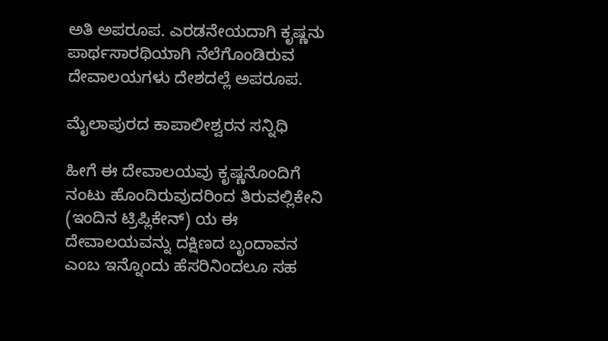ಅತಿ ಅಪರೂಪ. ಎರಡನೇಯದಾಗಿ ಕೃಷ್ಣನು ಪಾರ್ಥಸಾರಥಿಯಾಗಿ ನೆಲೆಗೊಂಡಿರುವ ದೇವಾಲಯಗಳು ದೇಶದಲ್ಲೆ ಅಪರೂಪ.

ಮೈಲಾಪುರದ ಕಾಪಾಲೀಶ್ವರನ ಸನ್ನಿಧಿ

ಹೀಗೆ ಈ ದೇವಾಲಯವು ಕೃಷ್ಣನೊಂದಿಗೆ ನಂಟು ಹೊಂದಿರುವುದರಿಂದ ತಿರುವಲ್ಲಿಕೇನಿ (ಇಂದಿನ ಟ್ರಿಪ್ಲಿಕೇನ್) ಯ ಈ ದೇವಾಲಯವನ್ನು ದಕ್ಷಿಣದ ಬೃಂದಾವನ ಎಂಬ ಇನ್ನೊಂದು ಹೆಸರಿನಿಂದಲೂ ಸಹ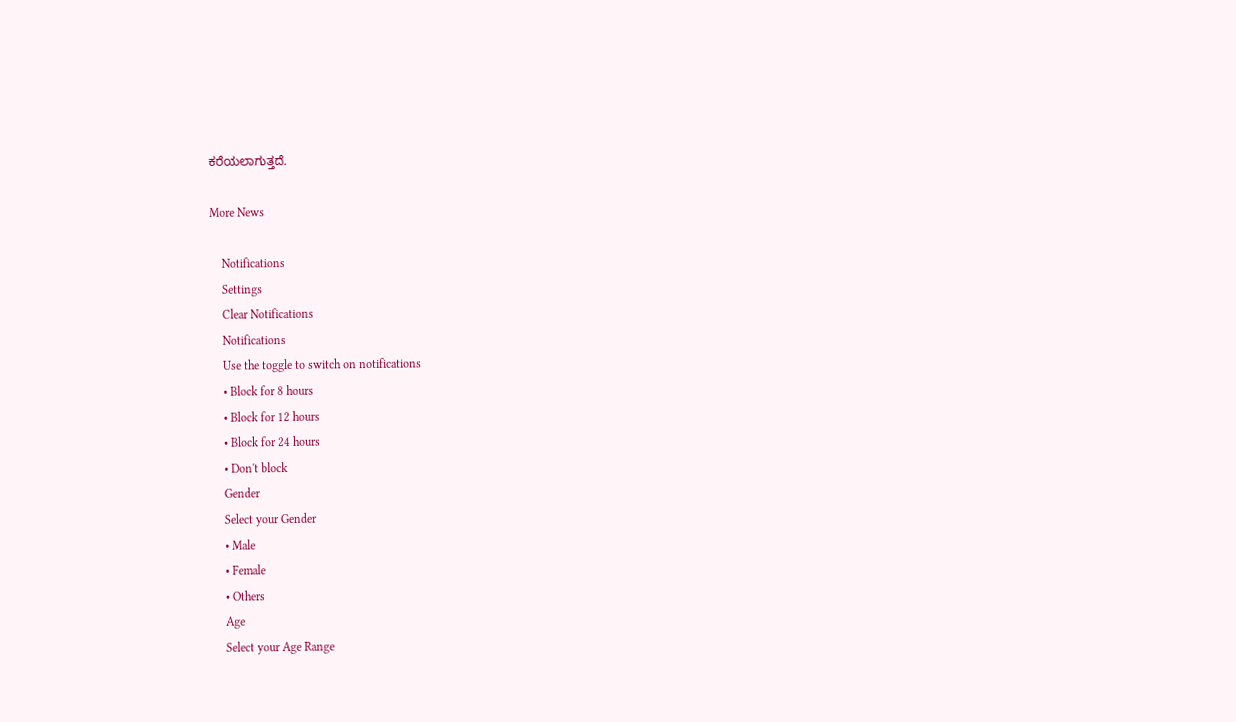ಕರೆಯಲಾಗುತ್ತದೆ.

More News

    Notifications
    Settings
    Clear Notifications
    Notifications
    Use the toggle to switch on notifications
    • Block for 8 hours
    • Block for 12 hours
    • Block for 24 hours
    • Don't block
    Gender
    Select your Gender
    • Male
    • Female
    • Others
    Age
    Select your Age Range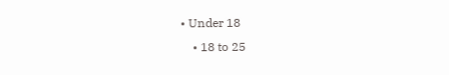• Under 18
    • 18 to 25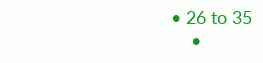• 26 to 35
    •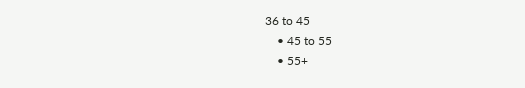36 to 45
    • 45 to 55
    • 55+